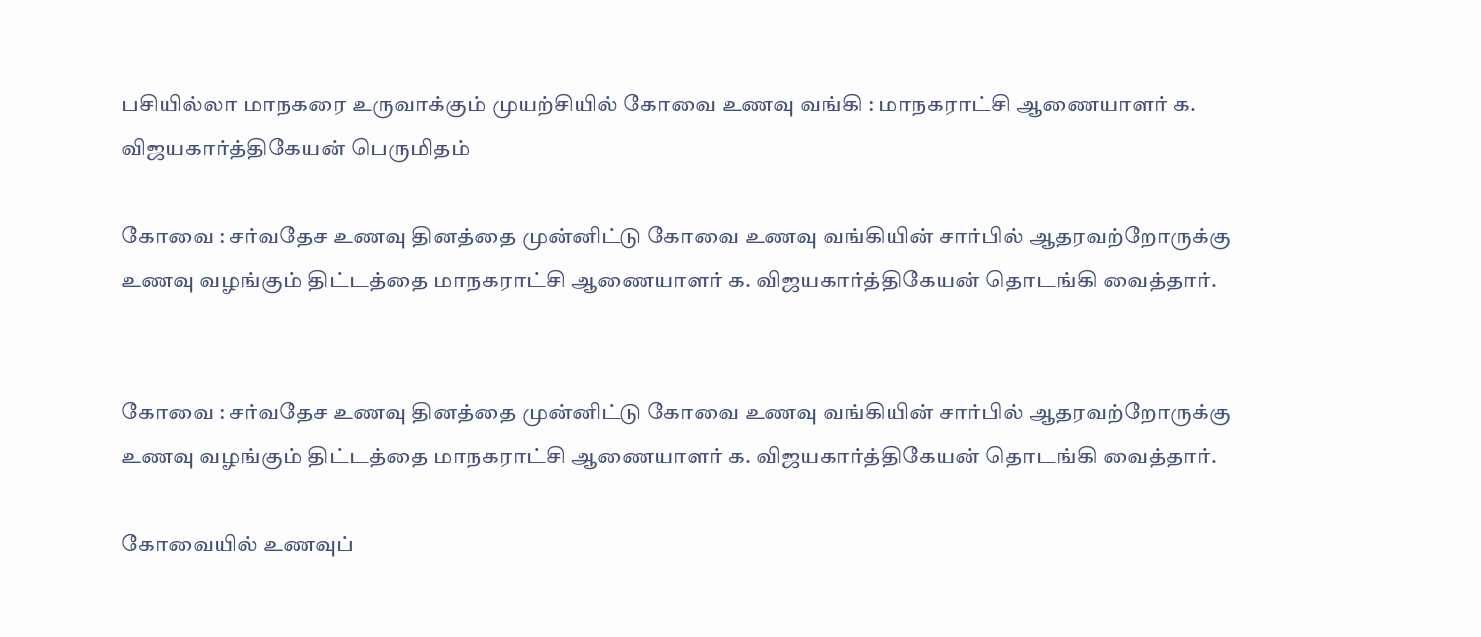பசியில்லா மாநகரை உருவாக்கும் முயற்சியில் கோவை உணவு வங்கி : மாநகராட்சி ஆணையாளர் க. விஜயகார்த்திகேயன் பெருமிதம்

கோவை : சர்வதேச உணவு தினத்தை முன்னிட்டு கோவை உணவு வங்கியின் சார்பில் ஆதரவற்றோருக்கு உணவு வழங்கும் திட்டத்தை மாநகராட்சி ஆணையாளர் க. விஜயகார்த்திகேயன் தொடங்கி வைத்தார்.


கோவை : சர்வதேச உணவு தினத்தை முன்னிட்டு கோவை உணவு வங்கியின் சார்பில் ஆதரவற்றோருக்கு உணவு வழங்கும் திட்டத்தை மாநகராட்சி ஆணையாளர் க. விஜயகார்த்திகேயன் தொடங்கி வைத்தார்.

கோவையில் உணவுப்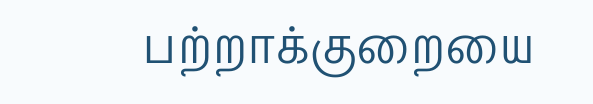பற்றாக்குறையை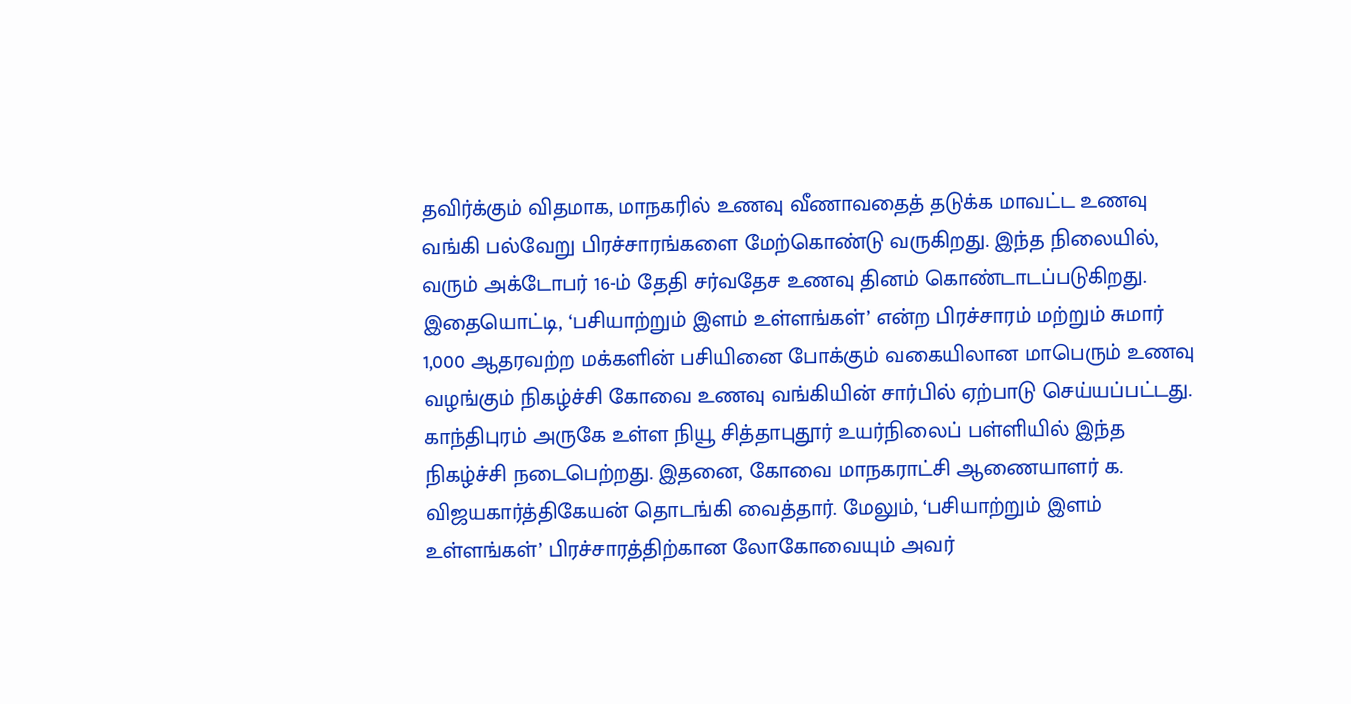தவிர்க்கும் விதமாக, மாநகரில் உணவு வீணாவதைத் தடுக்க மாவட்ட உணவு வங்கி பல்வேறு பிரச்சாரங்களை மேற்கொண்டு வருகிறது. இந்த நிலையில், வரும் அக்டோபர் 16-ம் தேதி சர்வதேச உணவு தினம் கொண்டாடப்படுகிறது. இதையொட்டி, ‘பசியாற்றும் இளம் உள்ளங்கள்’ என்ற பிரச்சாரம் மற்றும் சுமார் 1,000 ஆதரவற்ற மக்களின் பசியினை போக்கும் வகையிலான மாபெரும் உணவு வழங்கும் நிகழ்ச்சி கோவை உணவு வங்கியின் சார்பில் ஏற்பாடு செய்யப்பட்டது. காந்திபுரம் அருகே உள்ள நியூ சித்தாபுதூர் உயர்நிலைப் பள்ளியில் இந்த நிகழ்ச்சி நடைபெற்றது. இதனை, கோவை மாநகராட்சி ஆணையாளர் க. விஜயகார்த்திகேயன் தொடங்கி வைத்தார். மேலும், ‘பசியாற்றும் இளம் உள்ளங்கள்’ பிரச்சாரத்திற்கான லோகோவையும் அவர்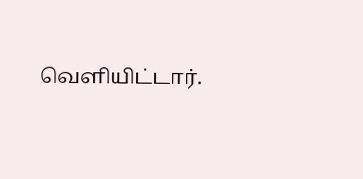வெளியிட்டார்.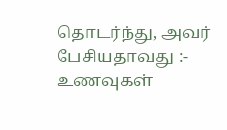தொடர்ந்து, அவர் பேசியதாவது :- உணவுகள்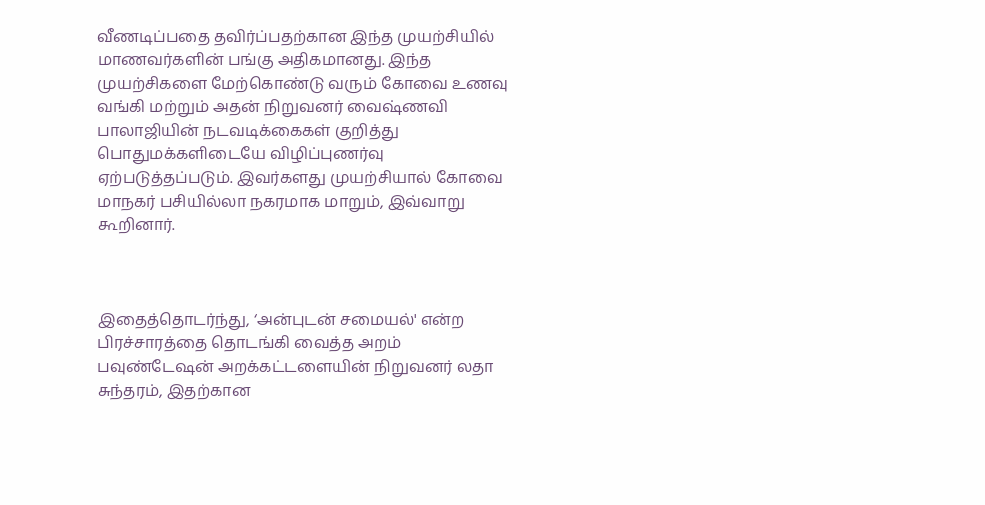வீணடிப்பதை தவிர்ப்பதற்கான இந்த முயற்சியில் மாணவர்களின் பங்கு அதிகமானது. இந்த முயற்சிகளை மேற்கொண்டு வரும் கோவை உணவு வங்கி மற்றும் அதன் நிறுவனர் வைஷ்ணவி பாலாஜியின் நடவடிக்கைகள் குறித்து பொதுமக்களிடையே விழிப்புணர்வு ஏற்படுத்தப்படும். இவர்களது முயற்சியால் கோவை மாநகர் பசியில்லா நகரமாக மாறும், இவ்வாறு கூறினார்.



இதைத்தொடர்ந்து, ‘அன்புடன் சமையல்' என்ற பிரச்சாரத்தை தொடங்கி வைத்த அறம் பவுண்டேஷன் அறக்கட்டளையின் நிறுவனர் லதா சுந்தரம், இதற்கான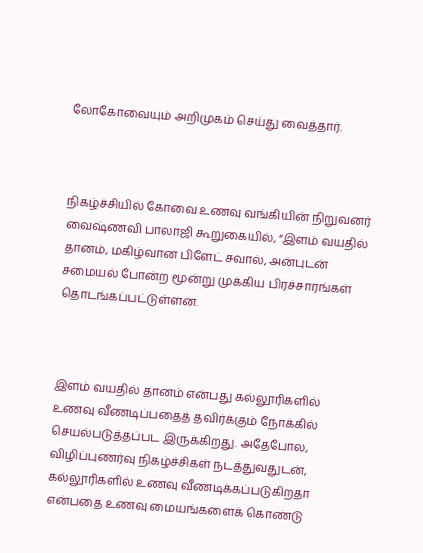லோகோவையும் அறிமுகம் செய்து வைத்தார்.



நிகழ்ச்சியில் கோவை உணவு வங்கியின் நிறுவனர் வைஷ்ணவி பாலாஜி கூறுகையில், “இளம் வயதில் தானம், மகிழ்வான பிளேட் சவால், அன்புடன் சமையல் போன்ற மூன்று முக்கிய பிரச்சாரங்கள் தொடங்கப்பட்டுள்ளன.



இளம் வயதில் தானம் என்பது கல்லூரிகளில் உணவு வீணடிப்பதைத் தவிர்க்கும் நோக்கில் செயல்படுத்தப்பட இருக்கிறது. அதேபோல, விழிப்புணர்வு நிகழ்ச்சிகள் நடத்துவதுடன், கல்லூரிகளில் உணவு வீணடிக்கப்படுகிறதா என்பதை உணவு மையங்களைக் கொண்டு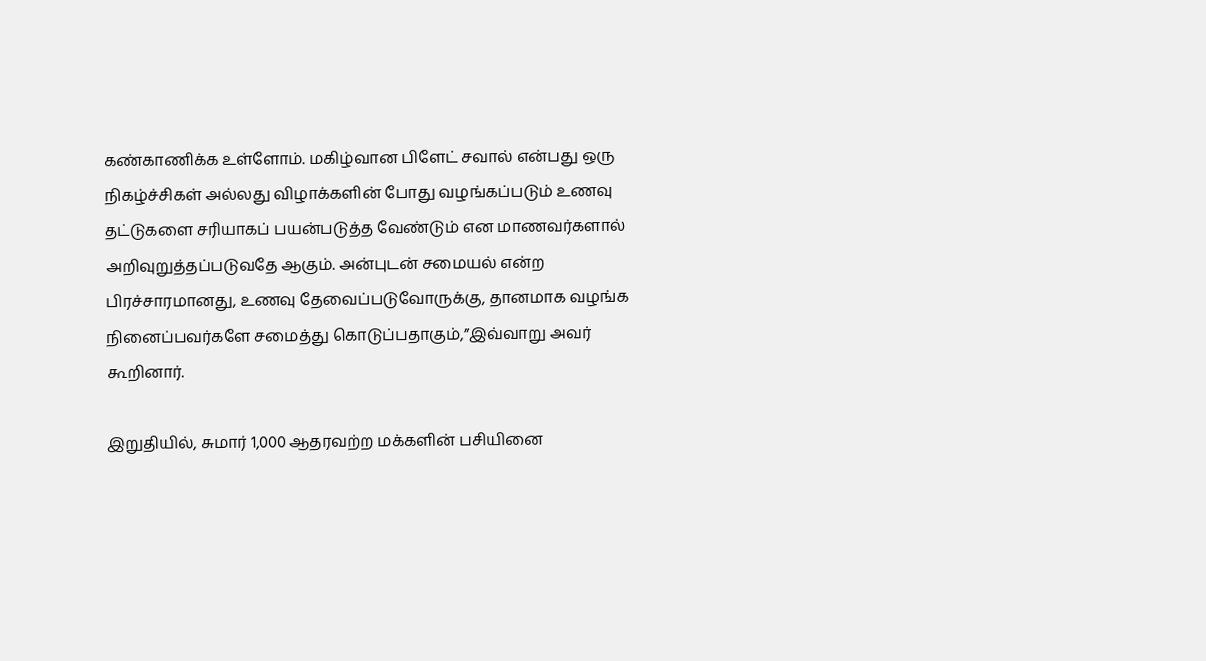கண்காணிக்க உள்ளோம். மகிழ்வான பிளேட் சவால் என்பது ஒரு நிகழ்ச்சிகள் அல்லது விழாக்களின் போது வழங்கப்படும் உணவு தட்டுகளை சரியாகப் பயன்படுத்த வேண்டும் என மாணவர்களால் அறிவுறுத்தப்படுவதே ஆகும். அன்புடன் சமையல் என்ற பிரச்சாரமானது, உணவு தேவைப்படுவோருக்கு, தானமாக வழங்க நினைப்பவர்களே சமைத்து கொடுப்பதாகும்,”இவ்வாறு அவர் கூறினார்.

இறுதியில், சுமார் 1,000 ஆதரவற்ற மக்களின் பசியினை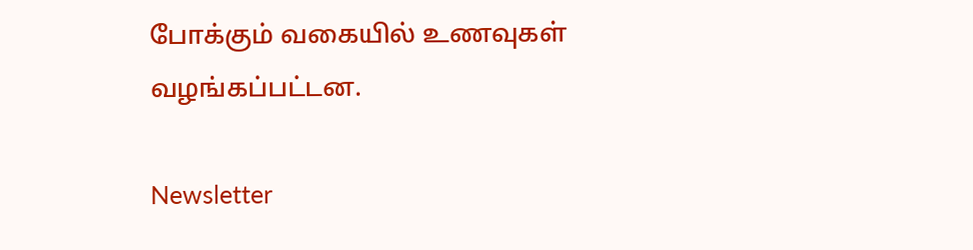போக்கும் வகையில் உணவுகள் வழங்கப்பட்டன.

Newsletter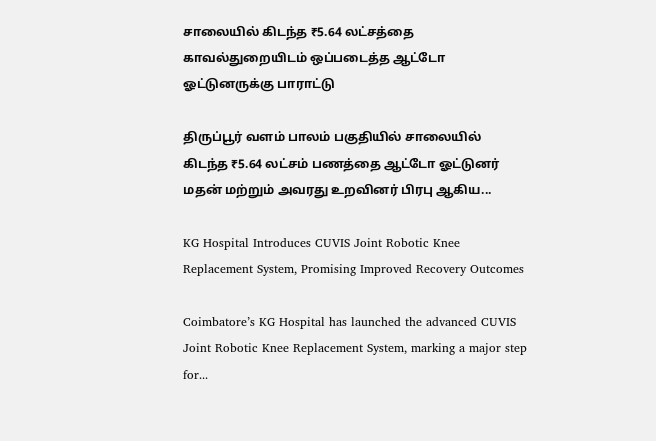சாலையில் கிடந்த ₹5.64 லட்சத்தை காவல்துறையிடம் ஒப்படைத்த ஆட்டோ ஓட்டுனருக்கு பாராட்டு

திருப்பூர் வளம் பாலம் பகுதியில் சாலையில் கிடந்த ₹5.64 லட்சம் பணத்தை ஆட்டோ ஓட்டுனர் மதன் மற்றும் அவரது உறவினர் பிரபு ஆகிய...

KG Hospital Introduces CUVIS Joint Robotic Knee Replacement System, Promising Improved Recovery Outcomes

Coimbatore’s KG Hospital has launched the advanced CUVIS Joint Robotic Knee Replacement System, marking a major step for...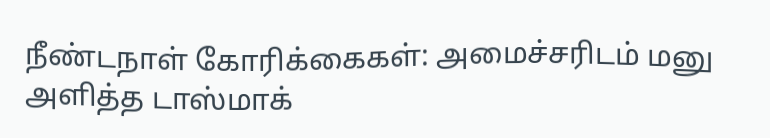நீண்டநாள் கோரிக்கைகள்: அமைச்சரிடம் மனு அளித்த டாஸ்மாக்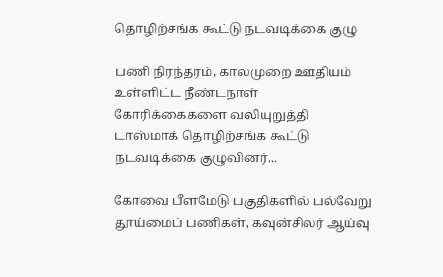தொழிற்சங்க கூட்டு நடவடிக்கை குழு

பணி நிரந்தரம், காலமுறை ஊதியம் உள்ளிட்ட நீண்டநாள் கோரிக்கைகளை வலியுறுத்தி டாஸ்மாக் தொழிற்சங்க கூட்டு நடவடிக்கை குழுவினர்...

கோவை பீளமேடு பகுதிகளில் பல்வேறு தூய்மைப் பணிகள், கவுன்சிலர் ஆய்வு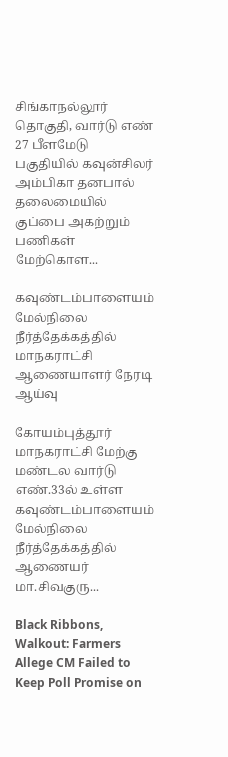சிங்காநல்லூர் தொகுதி, வார்டு எண் 27 பீளமேடு பகுதியில் கவுன்சிலர் அம்பிகா தனபால் தலைமையில் குப்பை அகற்றும் பணிகள் மேற்கொள...

கவுண்டம்பாளையம் மேல்நிலை நீர்த்தேக்கத்தில் மாநகராட்சி ஆணையாளர் நேரடி ஆய்வு

கோயம்புத்தூர் மாநகராட்சி மேற்கு மண்டல வார்டு எண்.33ல் உள்ள கவுண்டம்பாளையம் மேல்நிலை நீர்த்தேக்கத்தில் ஆணையர் மா.சிவகுரு...

Black Ribbons, Walkout: Farmers Allege CM Failed to Keep Poll Promise on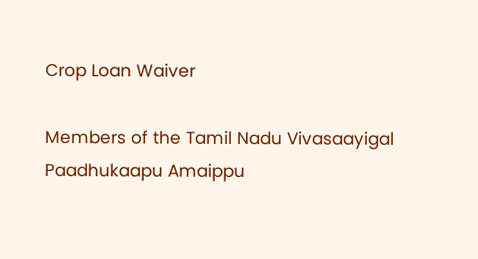Crop Loan Waiver

Members of the Tamil Nadu Vivasaayigal Paadhukaapu Amaippu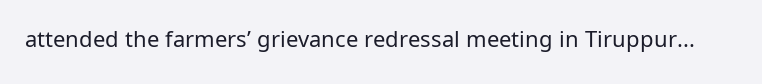attended the farmers’ grievance redressal meeting in Tiruppur...